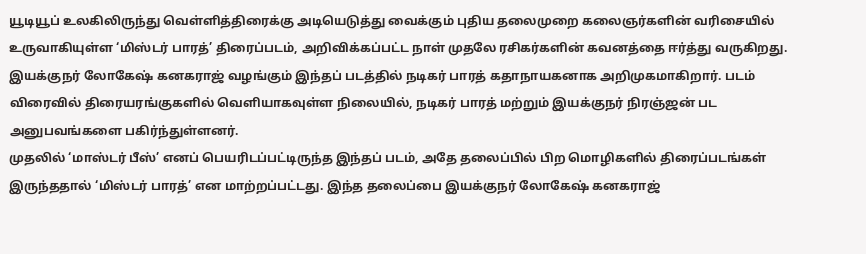யூடியூப் உலகிலிருந்து வெள்ளித்திரைக்கு அடியெடுத்து வைக்கும் புதிய தலைமுறை கலைஞர்களின் வரிசையில் உருவாகியுள்ள ‘மிஸ்டர் பாரத்’ திரைப்படம், அறிவிக்கப்பட்ட நாள் முதலே ரசிகர்களின் கவனத்தை ஈர்த்து வருகிறது. இயக்குநர் லோகேஷ் கனகராஜ் வழங்கும் இந்தப் படத்தில் நடிகர் பாரத் கதாநாயகனாக அறிமுகமாகிறார். படம் விரைவில் திரையரங்குகளில் வெளியாகவுள்ள நிலையில், நடிகர் பாரத் மற்றும் இயக்குநர் நிரஞ்ஜன் பட அனுபவங்களை பகிர்ந்துள்ளனர்.
முதலில் ‘மாஸ்டர் பீஸ்’ எனப் பெயரிடப்பட்டிருந்த இந்தப் படம், அதே தலைப்பில் பிற மொழிகளில் திரைப்படங்கள் இருந்ததால் ‘மிஸ்டர் பாரத்’ என மாற்றப்பட்டது. இந்த தலைப்பை இயக்குநர் லோகேஷ் கனகராஜ்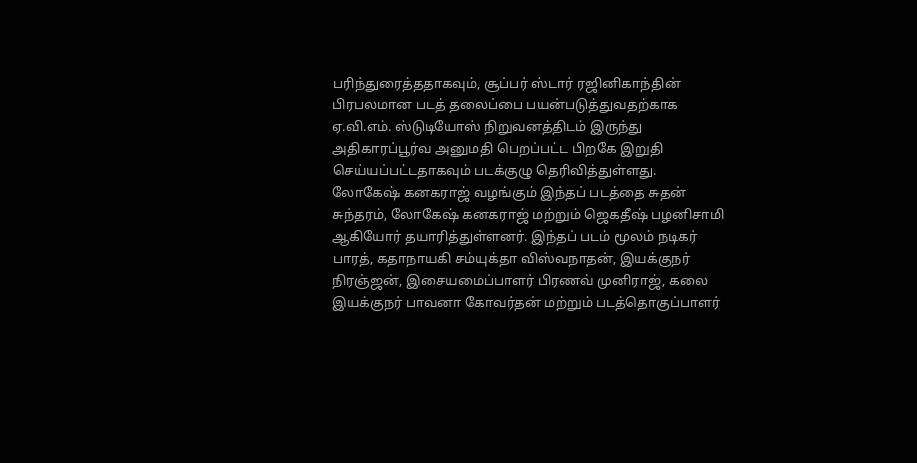பரிந்துரைத்ததாகவும், சூப்பர் ஸ்டார் ரஜினிகாந்தின் பிரபலமான படத் தலைப்பை பயன்படுத்துவதற்காக ஏ.வி.எம். ஸ்டுடியோஸ் நிறுவனத்திடம் இருந்து அதிகாரப்பூர்வ அனுமதி பெறப்பட்ட பிறகே இறுதி செய்யப்பட்டதாகவும் படக்குழு தெரிவித்துள்ளது.
லோகேஷ் கனகராஜ் வழங்கும் இந்தப் படத்தை சுதன் சுந்தரம், லோகேஷ் கனகராஜ் மற்றும் ஜெகதீஷ் பழனிசாமி ஆகியோர் தயாரித்துள்ளனர். இந்தப் படம் மூலம் நடிகர் பாரத், கதாநாயகி சம்யுக்தா விஸ்வநாதன், இயக்குநர் நிரஞ்ஜன், இசையமைப்பாளர் பிரணவ் முனிராஜ், கலை இயக்குநர் பாவனா கோவர்தன் மற்றும் படத்தொகுப்பாளர்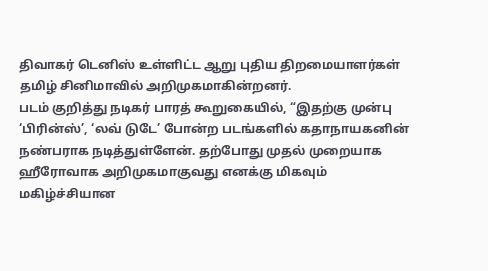திவாகர் டெனிஸ் உள்ளிட்ட ஆறு புதிய திறமையாளர்கள் தமிழ் சினிமாவில் அறிமுகமாகின்றனர்.
படம் குறித்து நடிகர் பாரத் கூறுகையில், “இதற்கு முன்பு ‘பிரின்ஸ்’, ‘லவ் டுடே’ போன்ற படங்களில் கதாநாயகனின் நண்பராக நடித்துள்ளேன். தற்போது முதல் முறையாக ஹீரோவாக அறிமுகமாகுவது எனக்கு மிகவும் மகிழ்ச்சியான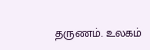தருணம். உலகம்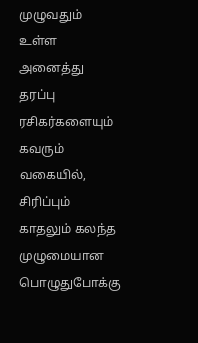முழுவதும் உள்ள அனைத்து தரப்பு ரசிகர்களையும் கவரும் வகையில், சிரிப்பும் காதலும் கலந்த முழுமையான பொழுதுபோக்கு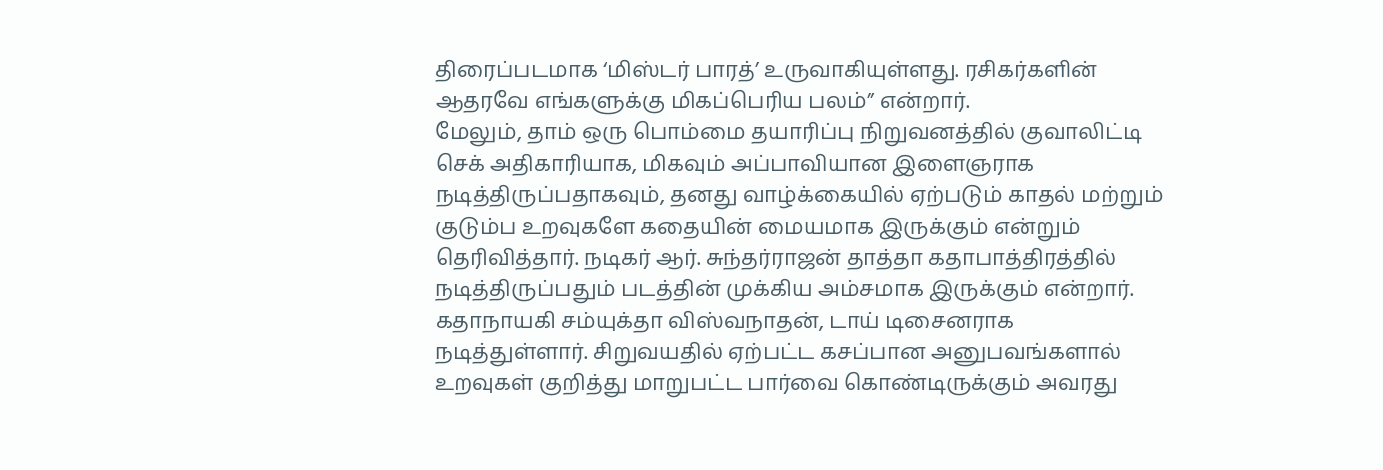திரைப்படமாக ‘மிஸ்டர் பாரத்’ உருவாகியுள்ளது. ரசிகர்களின் ஆதரவே எங்களுக்கு மிகப்பெரிய பலம்” என்றார்.
மேலும், தாம் ஒரு பொம்மை தயாரிப்பு நிறுவனத்தில் குவாலிட்டி செக் அதிகாரியாக, மிகவும் அப்பாவியான இளைஞராக நடித்திருப்பதாகவும், தனது வாழ்க்கையில் ஏற்படும் காதல் மற்றும் குடும்ப உறவுகளே கதையின் மையமாக இருக்கும் என்றும் தெரிவித்தார். நடிகர் ஆர். சுந்தர்ராஜன் தாத்தா கதாபாத்திரத்தில் நடித்திருப்பதும் படத்தின் முக்கிய அம்சமாக இருக்கும் என்றார்.
கதாநாயகி சம்யுக்தா விஸ்வநாதன், டாய் டிசைனராக நடித்துள்ளார். சிறுவயதில் ஏற்பட்ட கசப்பான அனுபவங்களால் உறவுகள் குறித்து மாறுபட்ட பார்வை கொண்டிருக்கும் அவரது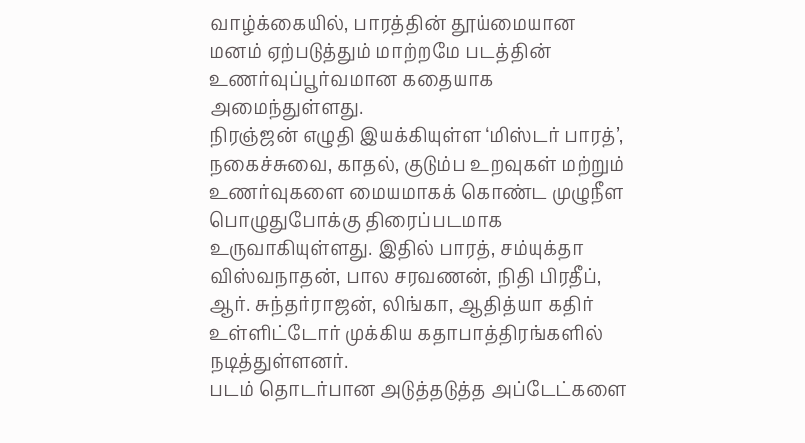வாழ்க்கையில், பாரத்தின் தூய்மையான மனம் ஏற்படுத்தும் மாற்றமே படத்தின் உணர்வுப்பூர்வமான கதையாக அமைந்துள்ளது.
நிரஞ்ஜன் எழுதி இயக்கியுள்ள ‘மிஸ்டர் பாரத்’, நகைச்சுவை, காதல், குடும்ப உறவுகள் மற்றும் உணர்வுகளை மையமாகக் கொண்ட முழுநீள பொழுதுபோக்கு திரைப்படமாக உருவாகியுள்ளது. இதில் பாரத், சம்யுக்தா விஸ்வநாதன், பால சரவணன், நிதி பிரதீப், ஆர். சுந்தர்ராஜன், லிங்கா, ஆதித்யா கதிர் உள்ளிட்டோர் முக்கிய கதாபாத்திரங்களில் நடித்துள்ளனர்.
படம் தொடர்பான அடுத்தடுத்த அப்டேட்களை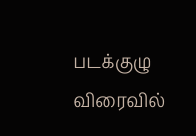படக்குழு விரைவில்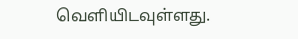வெளியிடவுள்ளது.